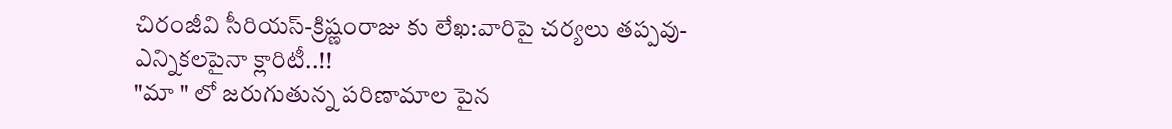చిరంజీవి సీరియస్-క్రిష్ణంరాజు కు లేఖ:వారిపై చర్యలు తప్పవు-ఎన్నికలపైనా క్లారిటీ..!!
"మా " లో జరుగుతున్న పరిణామాల పైన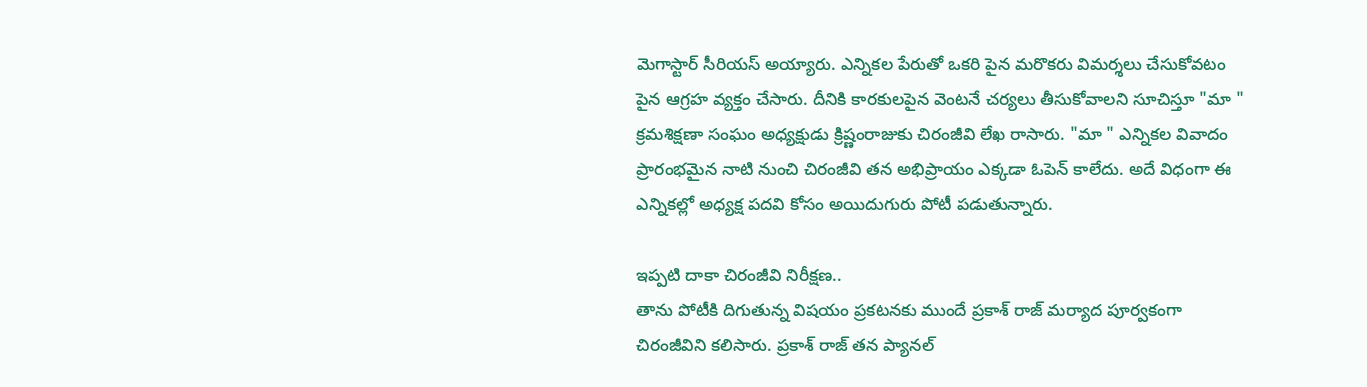మెగాస్టార్ సీరియస్ అయ్యారు. ఎన్నికల పేరుతో ఒకరి పైన మరొకరు విమర్శలు చేసుకోవటం పైన ఆగ్రహ వ్యక్తం చేసారు. దీనికి కారకులపైన వెంటనే చర్యలు తీసుకోవాలని సూచిస్తూ "మా " క్రమశిక్షణా సంఘం అధ్యక్షుడు క్రిష్ణంరాజుకు చిరంజీవి లేఖ రాసారు. "మా " ఎన్నికల వివాదం ప్రారంభమైన నాటి నుంచి చిరంజీవి తన అభిప్రాయం ఎక్కడా ఓపెన్ కాలేదు. అదే విధంగా ఈ ఎన్నికల్లో అధ్యక్ష పదవి కోసం అయిదుగురు పోటీ పడుతున్నారు.

ఇప్పటి దాకా చిరంజీవి నిరీక్షణ..
తాను పోటీకి దిగుతున్న విషయం ప్రకటనకు ముందే ప్రకాశ్ రాజ్ మర్యాద పూర్వకంగా చిరంజీవిని కలిసారు. ప్రకాశ్ రాజ్ తన ప్యానల్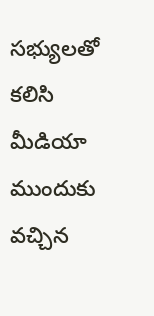సభ్యులతో కలిసి మీడియా ముందుకు వచ్చిన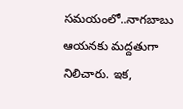సమయంలో..నాగబాబు ఆయనకు మద్దతుగా నిలిచారు. ఇక,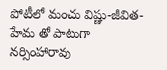పోటీలో మంచు విష్ణు-జీవిత-హేమ తో పాటుగా నర్సింహారావు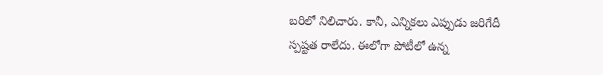బరిలో నిలిచారు. కానీ, ఎన్నికలు ఎప్పుడు జరిగేదీ స్పష్టత రాలేదు. ఈలోగా పోటీలో ఉన్న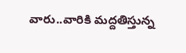వారు..వారికి మద్దతిస్తున్న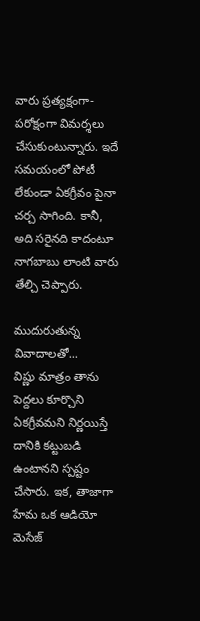వారు ప్రత్యక్షంగా-పరోక్షంగా విమర్శలు చేసుకుంటున్నారు. ఇదే సమయంలో పోటీ లేకుండా ఏకగ్రీవం పైనా చర్చ సాగింది. కానీ, అది సరైనది కాదంటూ నాగబాబు లాంటి వారు తేల్చి చెప్పారు.

ముదురుతున్న వివాదాలతో...
విష్ణు మాత్రం తాను పెద్దలు కూర్చొని ఏకగ్రీవమని నిర్ణయిస్తే దానికి కట్టుబడి ఉంటానని స్పష్టం చేసారు. ఇక, తాజాగా హేమ ఒక ఆడియో మెసేజ్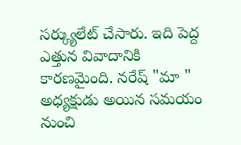సర్క్యులేట్ చేసారు. ఇది పెద్ద ఎత్తున వివాదానికి కారణమైంది. నరేష్ "మా " అధ్యక్షుడు అయిన సమయం నుంచి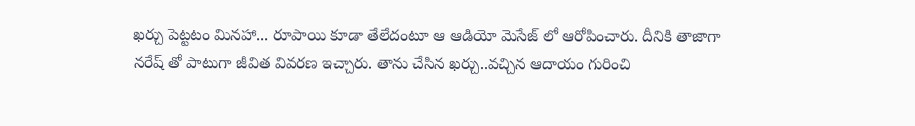ఖర్చు పెట్టటం మినహా... రూపాయి కూడా తేలేదంటూ ఆ ఆడియో మెసేజ్ లో ఆరోపించారు. దీనికి తాజాగా నరేష్ తో పాటుగా జీవిత వివరణ ఇచ్చారు. తాను చేసిన ఖర్చు..వచ్చిన ఆదాయం గురించి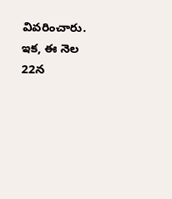వివరించారు. ఇక, ఈ నెల 22న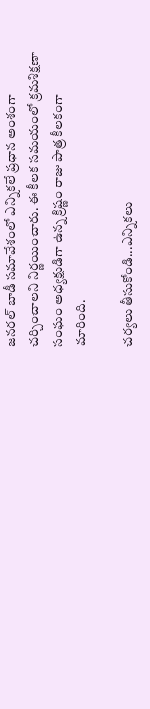జనరల్ బాడీ సమావేశంలో ఎన్నికలే ప్రధాన అంశంగా చర్చించాలని నిర్ణయించారు. ఈ కీలక సమయంలో క్రమశిక్షణా సంఘం అధ్యక్షుడిగా ఉన్న క్రిష్ణం రాజు పాత్ర కీలకంగా మారింది.

చర్యలు తీసుకోండి...ఎన్నికలు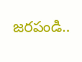జరపండి..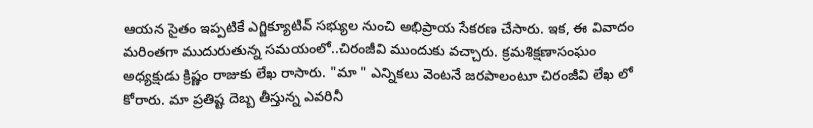ఆయన సైతం ఇప్పటికే ఎగ్జిక్యూటివ్ సభ్యుల నుంచి అభిప్రాయ సేకరణ చేసారు. ఇక, ఈ వివాదం మరింతగా ముదురుతున్న సమయంలో..చిరంజీవి ముందుకు వచ్చారు. క్రమశిక్షణాసంఘం అధ్యక్షుడు క్రిష్ణం రాజుకు లేఖ రాసారు. "మా " ఎన్నికలు వెంటనే జరపాలంటూ చిరంజీవి లేఖ లో కోరారు. మా ప్రతిష్ట దెబ్బ తీస్తున్న ఎవరినీ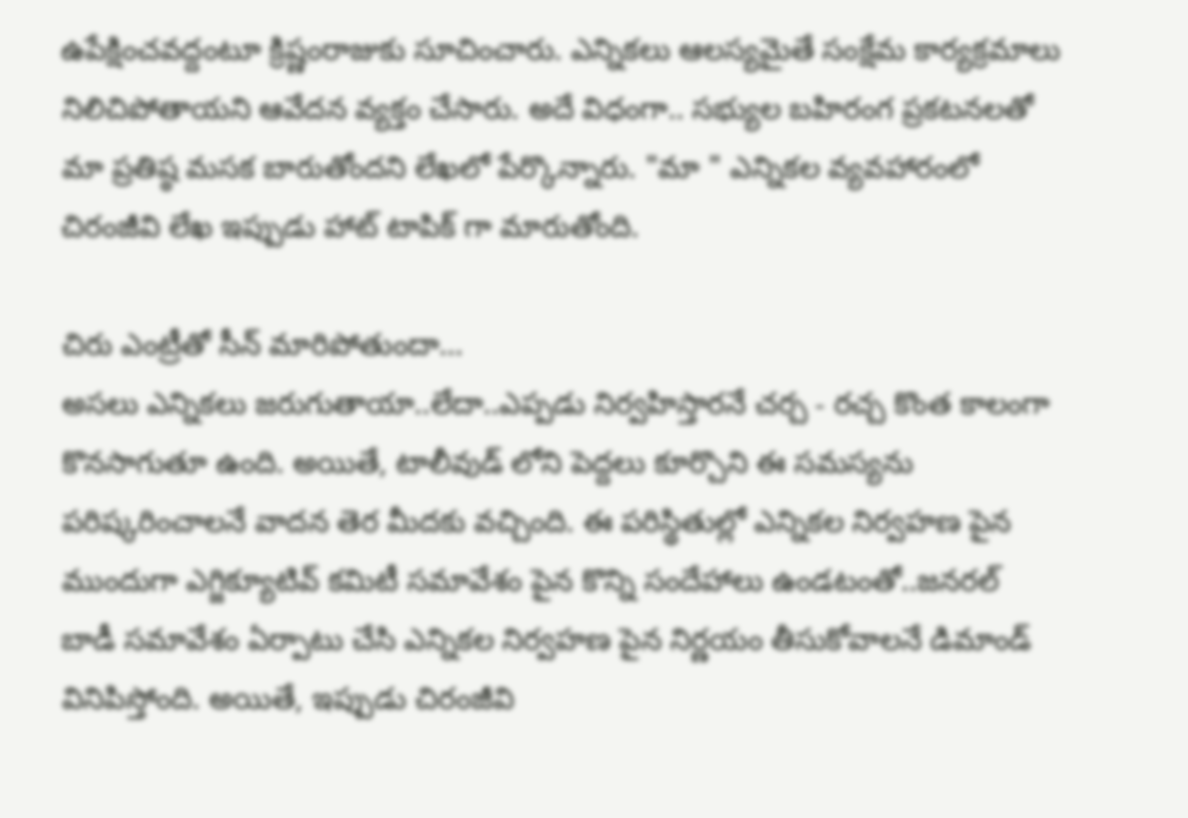ఉపేక్షించవద్దంటూ క్రిష్ణంరాజుకు సూచించారు. ఎన్నికలు ఆలస్యమైతే సంక్షేమ కార్యక్రమాలు నిలిచిపోతాయని ఆవేదన వ్యక్తం చేసారు. అదే విధంగా.. సభ్యుల బహిరంగ ప్రకటనలతో మా ప్రతిష్ఠ మసక బారుతోందని లేఖలో పేర్కొన్నారు. "మా " ఎన్నికల వ్యవహారంలో చిరంజీవి లేఖ ఇప్పుడు హాట్ టాపిక్ గా మారుతోంది.

చిరు ఎంట్రీతో సీన్ మారిపోతుందా...
అసలు ఎన్నికలు జరుగుతాయా..లేదా..ఎప్పడు నిర్వహిస్తారనే చర్చ - రచ్చ కొంత కాలంగా కొనసాగుతూ ఉంది. అయితే, టాలీవుడ్ లోని పెద్దలు కూర్చొని ఈ సమస్యను పరిష్కరించాలనే వాదన తెర మీదకు వచ్చింది. ఈ పరిస్థితుల్లో ఎన్నికల నిర్వహణ పైన ముందుగా ఎగ్జిక్యూటివ్ కమిటీ సమావేశం పైన కొన్ని సందేహాలు ఉండటంతో..జనరల్ బాడీ సమావేశం ఏర్పాటు చేసి ఎన్నికల నిర్వహణ పైన నిర్ణయం తీసుకోవాలనే డిమాండ్ వినిపిస్తోంది. అయితే, ఇప్పుడు చిరంజీవి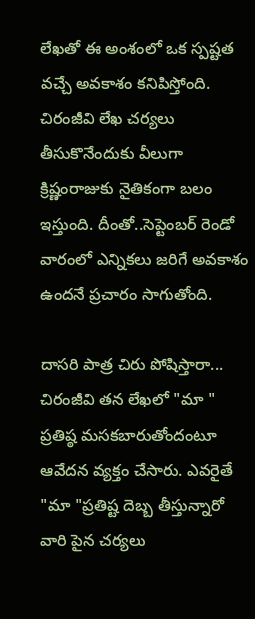లేఖతో ఈ అంశంలో ఒక స్పష్టత వచ్చే అవకాశం కనిపిస్తోంది. చిరంజీవి లేఖ చర్యలు తీసుకొనేందుకు వీలుగా క్రిష్ణంరాజుకు నైతికంగా బలం ఇస్తుంది. దీంతో..సెప్టెంబర్ రెండో వారంలో ఎన్నికలు జరిగే అవకాశం ఉందనే ప్రచారం సాగుతోంది.

దాసరి పాత్ర చిరు పోషిస్తారా...
చిరంజీవి తన లేఖలో "మా " ప్రతిష్ఠ మసకబారుతోందంటూ ఆవేదన వ్యక్తం చేసారు. ఎవరైతే "మా "ప్రతిష్ట దెబ్బ తీస్తున్నారో వారి పైన చర్యలు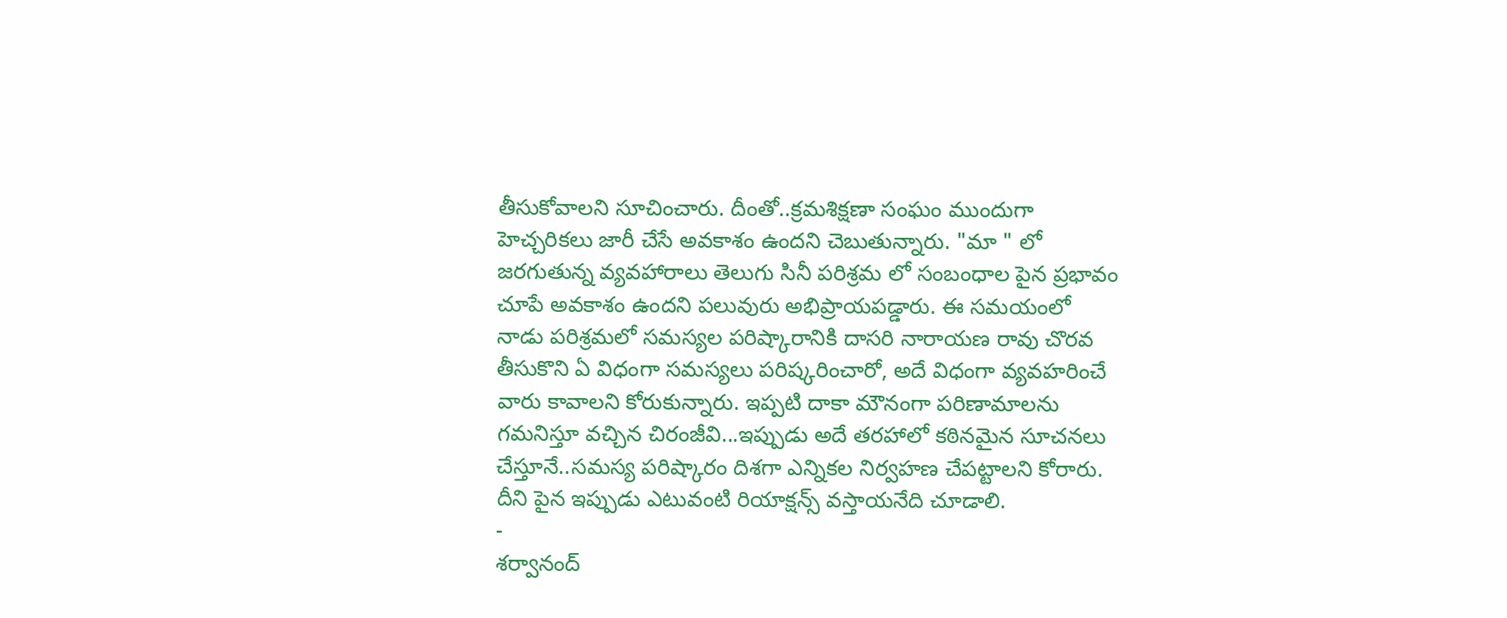తీసుకోవాలని సూచించారు. దీంతో..క్రమశిక్షణా సంఘం ముందుగా హెచ్చరికలు జారీ చేసే అవకాశం ఉందని చెబుతున్నారు. "మా " లో జరగుతున్న వ్యవహారాలు తెలుగు సినీ పరిశ్రమ లో సంబంధాల పైన ప్రభావం చూపే అవకాశం ఉందని పలువురు అభిప్రాయపడ్డారు. ఈ సమయంలో నాడు పరిశ్రమలో సమస్యల పరిష్కారానికి దాసరి నారాయణ రావు చొరవ తీసుకొని ఏ విధంగా సమస్యలు పరిష్కరించారో, అదే విధంగా వ్యవహరించే వారు కావాలని కోరుకున్నారు. ఇప్పటి దాకా మౌనంగా పరిణామాలను గమనిస్తూ వచ్చిన చిరంజీవి...ఇప్పుడు అదే తరహాలో కఠినమైన సూచనలు చేస్తూనే..సమస్య పరిష్కారం దిశగా ఎన్నికల నిర్వహణ చేపట్టాలని కోరారు. దీని పైన ఇప్పుడు ఎటువంటి రియాక్షన్స్ వస్తాయనేది చూడాలి.
-
శర్వానంద్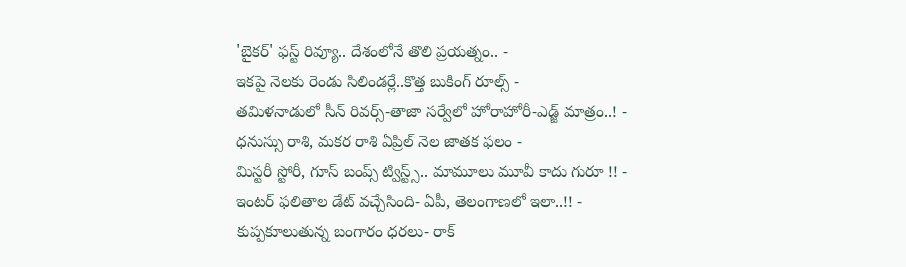'బైకర్' ఫస్ట్ రివ్యూ.. దేశంలోనే తొలి ప్రయత్నం.. -
ఇకపై నెలకు రెండు సిలిండర్లే..కొత్త బుకింగ్ రూల్స్ -
తమిళనాడులో సీన్ రివర్స్-తాజా సర్వేలో హోరాహోరీ-ఎడ్జ్ మాత్రం..! -
ధనుస్సు రాశి, మకర రాశి ఏప్రిల్ నెల జాతక ఫలం -
మిస్టరీ స్టోరీ, గూస్ బంప్స్ ట్విస్ట్స్.. మామూలు మూవీ కాదు గురూ !! -
ఇంటర్ ఫలితాల డేట్ వచ్చేసింది- ఏపీ, తెలంగాణలో ఇలా..!! -
కుప్పకూలుతున్న బంగారం ధరలు- రాక్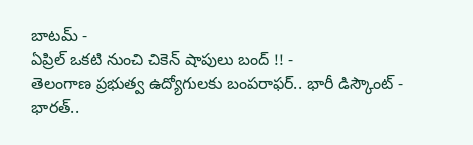బాటమ్ -
ఏప్రిల్ ఒకటి నుంచి చికెన్ షాపులు బంద్ !! -
తెలంగాణ ప్రభుత్వ ఉద్యోగులకు బంపరాఫర్.. భారీ డిస్కౌంట్ -
భారత్..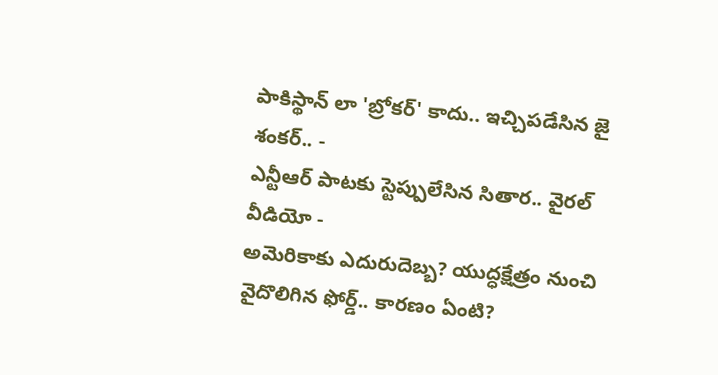పాకిస్థాన్ లా 'బ్రోకర్' కాదు.. ఇచ్చిపడేసిన జై శంకర్.. -
ఎన్టీఆర్ పాటకు స్టెప్పులేసిన సితార.. వైరల్ వీడియో -
అమెరికాకు ఎదురుదెబ్బ? యుద్ధక్షేత్రం నుంచి వైదొలిగిన ఫోర్డ్.. కారణం ఏంటి?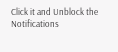Click it and Unblock the Notifications